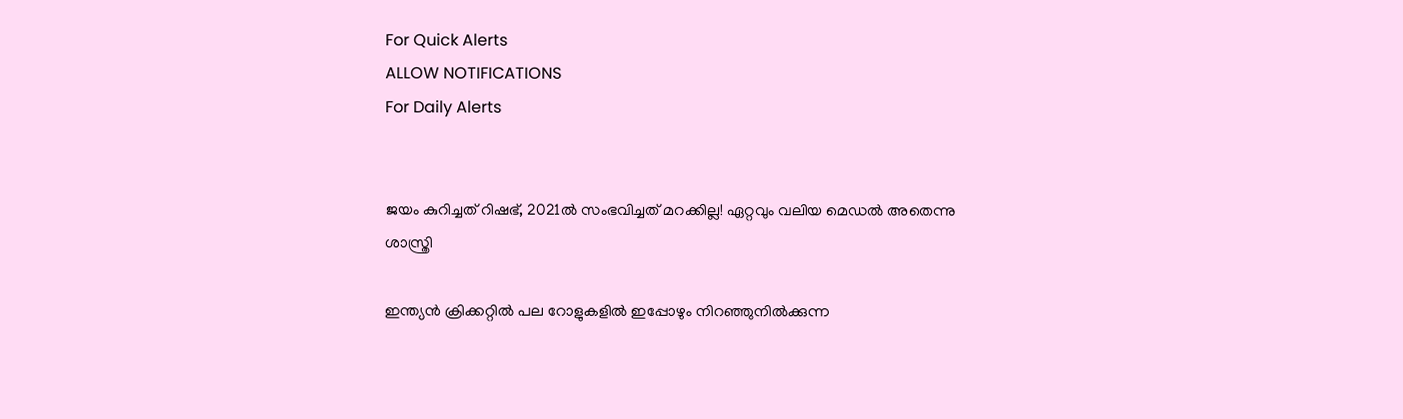For Quick Alerts
ALLOW NOTIFICATIONS
For Daily Alerts


ജയം കുറിച്ചത് റിഷഭ്, 2021ല്‍ സംഭവിച്ചത് മറക്കില്ല! ഏറ്റവും വലിയ മെഡല്‍ അതെന്നു ശാസ്ത്രി

ഇന്ത്യന്‍ ക്രിക്കറ്റില്‍ പല റോളുകളില്‍ ഇപ്പോഴും നിറഞ്ഞുനില്‍ക്കുന്ന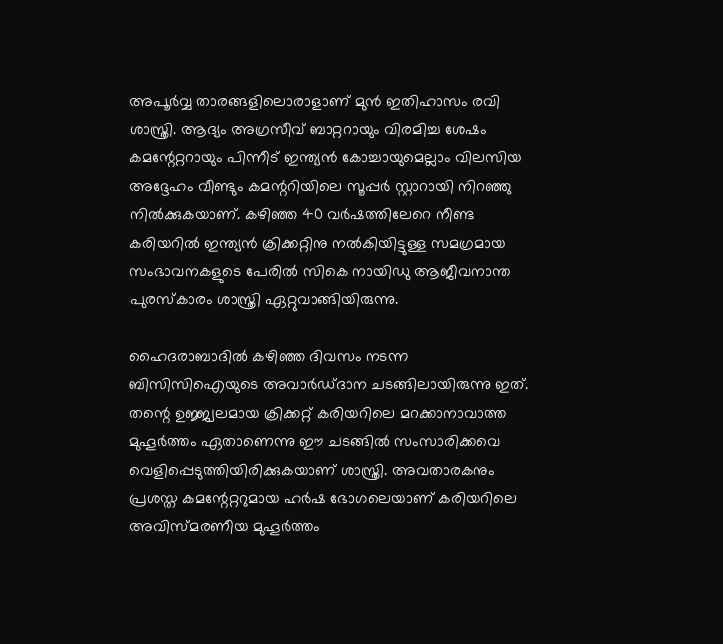അപൂര്‍വ്വ താരങ്ങളിലൊരാളാണ് മുന്‍ ഇതിഹാസം രവി ശാസ്ത്രി. ആദ്യം അഗ്രസീവ് ബാറ്ററായും വിരമിച്ച ശേഷം കമന്റേറ്ററായും പിന്നീട് ഇന്ത്യന്‍ കോച്ചായുമെല്ലാം വിലസിയ അദ്ദേഹം വീണ്ടും കമന്ററിയിലെ സൂപ്പര്‍ സ്റ്റാറായി നിറഞ്ഞു നില്‍ക്കുകയാണ്. കഴിഞ്ഞ 40 വര്‍ഷത്തിലേറെ നീണ്ട കരിയറില്‍ ഇന്ത്യന്‍ ക്രിക്കറ്റിനു നല്‍കിയിട്ടുള്ള സമഗ്രമായ സംഭാവനകളുടെ പേരില്‍ സികെ നായിഡു ആജീവനാന്ത പുരസ്‌കാരം ശാസ്ത്രി ഏറ്റുവാങ്ങിയിരുന്നു.

ഹൈദരാബാദില്‍ കഴിഞ്ഞ ദിവസം നടന്ന ബിസിസിഐയുടെ അവാര്‍ഡ്ദാന ചടങ്ങിലായിരുന്നു ഇത്. തന്റെ ഉജ്ജ്വലമായ ക്രിക്കറ്റ് കരിയറിലെ മറക്കാനാവാത്ത മുഹൂര്‍ത്തം ഏതാണെന്നു ഈ ചടങ്ങില്‍ സംസാരിക്കവെ വെളിപ്പെടുത്തിയിരിക്കുകയാണ് ശാസ്ത്രി. അവതാരകനും പ്രശസ്ത കമന്റേറ്ററുമായ ഹര്‍ഷ ഭോഗലെയാണ് കരിയറിലെ അവിസ്മരണീയ മുഹൂര്‍ത്തം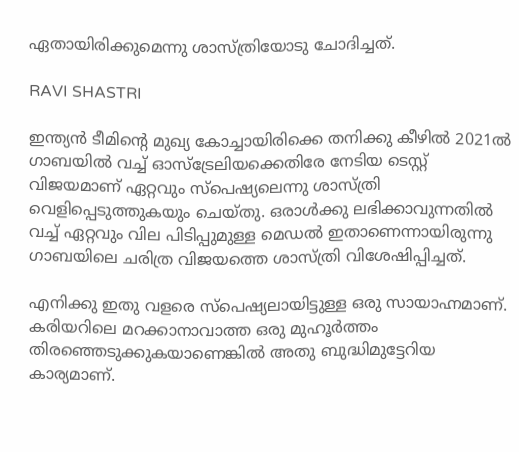ഏതായിരിക്കുമെന്നു ശാസ്ത്രിയോടു ചോദിച്ചത്.

RAVI SHASTRI

ഇന്ത്യന്‍ ടീമിന്റെ മുഖ്യ കോച്ചായിരിക്കെ തനിക്കു കീഴില്‍ 2021ല്‍ ഗാബയില്‍ വച്ച് ഓസ്‌ട്രേലിയക്കെതിരേ നേടിയ ടെസ്റ്റ് വിജയമാണ് ഏറ്റവും സ്‌പെഷ്യലെന്നു ശാസ്ത്രി വെളിപ്പെടുത്തുകയും ചെയ്തു. ഒരാള്‍ക്കു ലഭിക്കാവുന്നതില്‍ വച്ച് ഏറ്റവും വില പിടിപ്പുമുള്ള മെഡല്‍ ഇതാണെന്നായിരുന്നു ഗാബയിലെ ചരിത്ര വിജയത്തെ ശാസ്ത്രി വിശേഷിപ്പിച്ചത്.

എനിക്കു ഇതു വളരെ സ്‌പെഷ്യലായിട്ടുള്ള ഒരു സായാഹ്നമാണ്. കരിയറിലെ മറക്കാനാവാത്ത ഒരു മുഹൂര്‍ത്തം തിരഞ്ഞെടുക്കുകയാണെങ്കില്‍ അതു ബുദ്ധിമുട്ടേറിയ കാര്യമാണ്.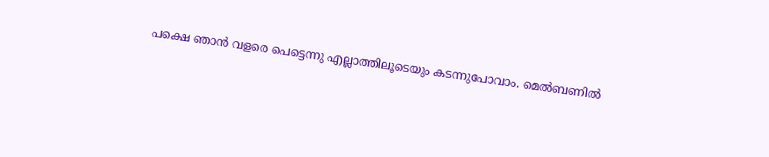പക്ഷെ ഞാന്‍ വളരെ പെട്ടെന്നു എല്ലാത്തിലൂടെയും കടന്നുപോവാം. മെല്‍ബണില്‍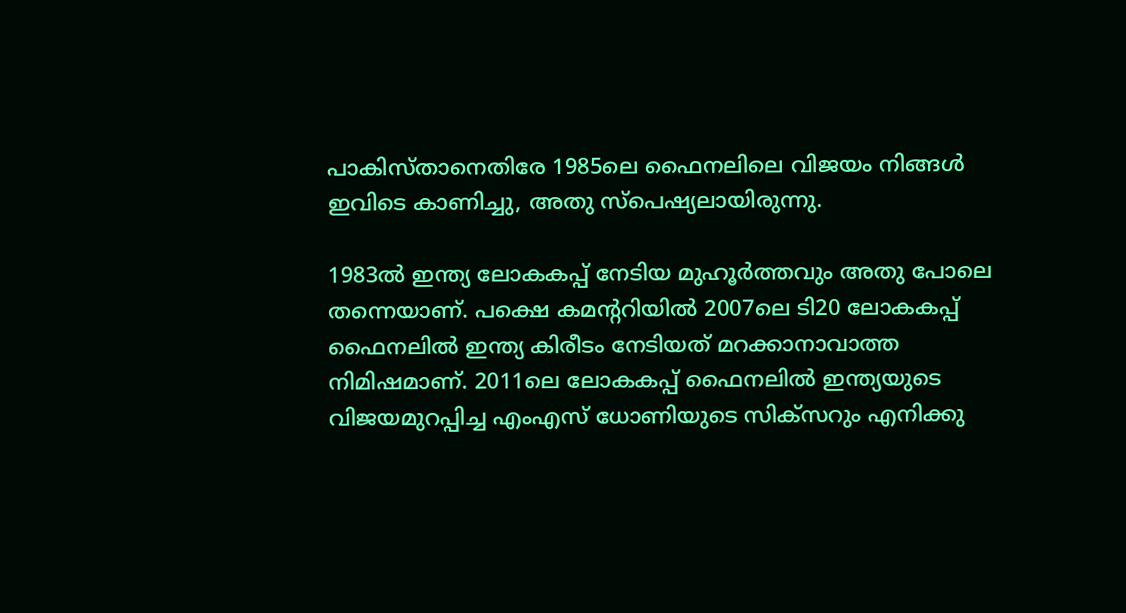പാകിസ്താനെതിരേ 1985ലെ ഫൈനലിലെ വിജയം നിങ്ങള്‍ ഇവിടെ കാണിച്ചു, അതു സ്‌പെഷ്യലായിരുന്നു.

1983ല്‍ ഇന്ത്യ ലോകകപ്പ് നേടിയ മുഹൂര്‍ത്തവും അതു പോലെ തന്നെയാണ്. പക്ഷെ കമന്ററിയില്‍ 2007ലെ ടി20 ലോകകപ്പ് ഫൈനലില്‍ ഇന്ത്യ കിരീടം നേടിയത് മറക്കാനാവാത്ത നിമിഷമാണ്. 2011ലെ ലോകകപ്പ് ഫൈനലില്‍ ഇന്ത്യയുടെ വിജയമുറപ്പിച്ച എംഎസ് ധോണിയുടെ സിക്‌സറും എനിക്കു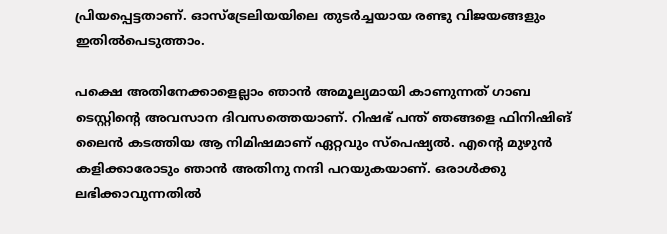പ്രിയപ്പെട്ടതാണ്. ഓസ്‌ട്രേലിയയിലെ തുടര്‍ച്ചയായ രണ്ടു വിജയങ്ങളും ഇതില്‍പെടുത്താം.

പക്ഷെ അതിനേക്കാളെല്ലാം ഞാന്‍ അമൂല്യമായി കാണുന്നത് ഗാബ ടെസ്റ്റിന്റെ അവസാന ദിവസത്തെയാണ്. റിഷഭ് പന്ത് ഞങ്ങളെ ഫിനിഷിങ് ലൈന്‍ കടത്തിയ ആ നിമിഷമാണ് ഏറ്റവും സ്‌പെഷ്യല്‍. എന്റെ മുഴുന്‍ കളിക്കാരോടും ഞാന്‍ അതിനു നന്ദി പറയുകയാണ്. ഒരാള്‍ക്കു ലഭിക്കാവുന്നതില്‍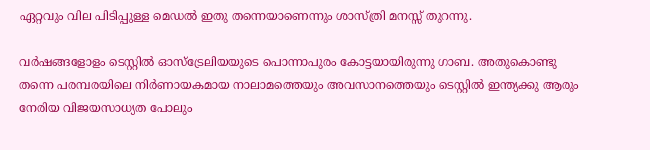ഏറ്റവും വില പിടിപ്പുള്ള മെഡല്‍ ഇതു തന്നെയാണെന്നും ശാസ്ത്രി മനസ്സ് തുറന്നു.

വര്‍ഷങ്ങളോളം ടെസ്റ്റില്‍ ഓസ്‌ട്രേലിയയുടെ പൊന്നാപുരം കോട്ടയായിരുന്നു ഗാബ. അതുകൊണ്ടു തന്നെ പരമ്പരയിലെ നിര്‍ണായകമായ നാലാമത്തെയും അവസാനത്തെയും ടെസ്റ്റില്‍ ഇന്ത്യക്കു ആരും നേരിയ വിജയസാധ്യത പോലും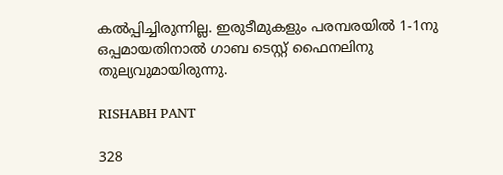കല്‍പ്പിച്ചിരുന്നില്ല. ഇരുടീമുകളും പരമ്പരയില്‍ 1-1നു ഒപ്പമായതിനാല്‍ ഗാബ ടെസ്റ്റ് ഫൈനലിനു തുല്യവുമായിരുന്നു.

RISHABH PANT

328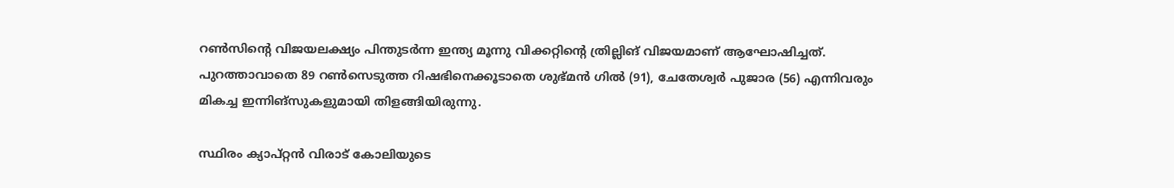റണ്‍സിന്റെ വിജയലക്ഷ്യം പിന്തുടര്‍ന്ന ഇന്ത്യ മൂന്നു വിക്കറ്റിന്റെ ത്രില്ലിങ് വിജയമാണ് ആഘോഷിച്ചത്. പുറത്താവാതെ 89 റണ്‍സെടുത്ത റിഷഭിനെക്കൂടാതെ ശുഭ്മന്‍ ഗില്‍ (91), ചേതേശ്വര്‍ പുജാര (56) എന്നിവരും മികച്ച ഇന്നിങ്‌സുകളുമായി തിളങ്ങിയിരുന്നു.

സ്ഥിരം ക്യാപ്റ്റന്‍ വിരാട് കോലിയുടെ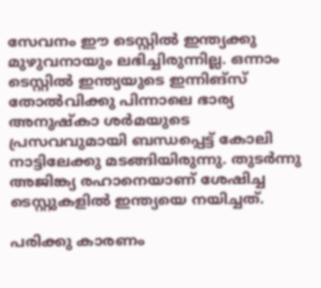സേവനം ഈ ടെസ്റ്റില്‍ ഇന്ത്യക്കു മുഴുവനായും ലഭിച്ചിരുന്നില്ല. ഒന്നാം ടെസ്റ്റില്‍ ഇന്ത്യയുടെ ഇന്നിങ്‌സ് തോല്‍വിക്കു പിന്നാലെ ഭാര്യ അനുഷ്‌കാ ശര്‍മയുടെ പ്രസവവുമായി ബന്ധപ്പെട്ട് കോലി നാട്ടിലേക്കു മടങ്ങിയിരുന്നു. തുടര്‍ന്നു അജിങ്ക്യ രഹാനെയാണ് ശേഷിച്ച ടെസ്റ്റുകളില്‍ ഇന്ത്യയെ നയിച്ചത്.

പരിക്കു കാരണം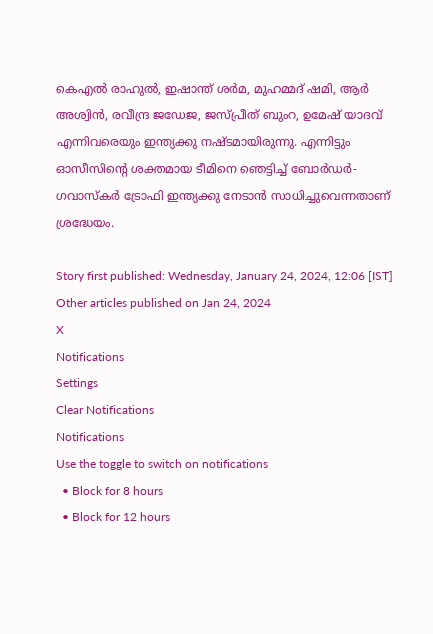കെഎല്‍ രാഹുല്‍, ഇഷാന്ത് ശര്‍മ, മുഹമ്മദ് ഷമി, ആര്‍ അശ്വിന്‍, രവീന്ദ്ര ജഡേജ, ജസ്പ്രീത് ബുംറ, ഉമേഷ് യാദവ് എന്നിവരെയും ഇന്ത്യക്കു നഷ്ടമായിരുന്നു. എന്നിട്ടും ഓസീസിന്റെ ശക്തമായ ടീമിനെ ഞെട്ടിച്ച് ബോര്‍ഡര്‍- ഗവാസ്‌കര്‍ ട്രോഫി ഇന്ത്യക്കു നേടാന്‍ സാധിച്ചുവെന്നതാണ് ശ്രദ്ധേയം.

Story first published: Wednesday, January 24, 2024, 12:06 [IST]
Other articles published on Jan 24, 2024
X
Notifications
Settings
Clear Notifications
Notifications
Use the toggle to switch on notifications
  • Block for 8 hours
  • Block for 12 hours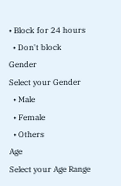• Block for 24 hours
  • Don't block
Gender
Select your Gender
  • Male
  • Female
  • Others
Age
Select your Age Range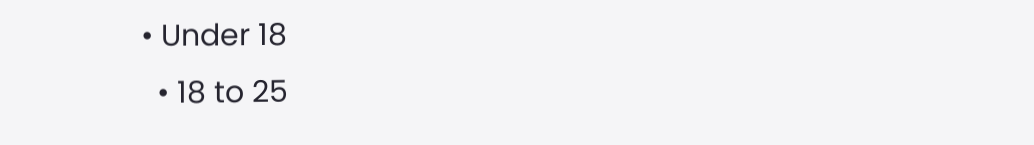• Under 18
  • 18 to 25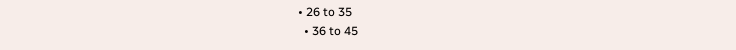• 26 to 35
  • 36 to 45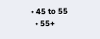• 45 to 55
  • 55+